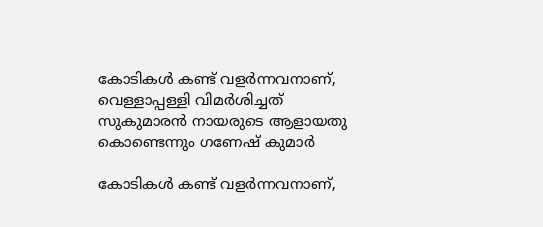കോടികൾ കണ്ട് വളര്‍ന്നവനാണ്, വെള്ളാപ്പള്ളി വിമര്‍ശിച്ചത് സുകുമാരന്‍ നായരുടെ ആളായതു കൊണ്ടെന്നും ഗണേഷ് കുമാര്‍

കോടികൾ കണ്ട് വളര്‍ന്നവനാണ്,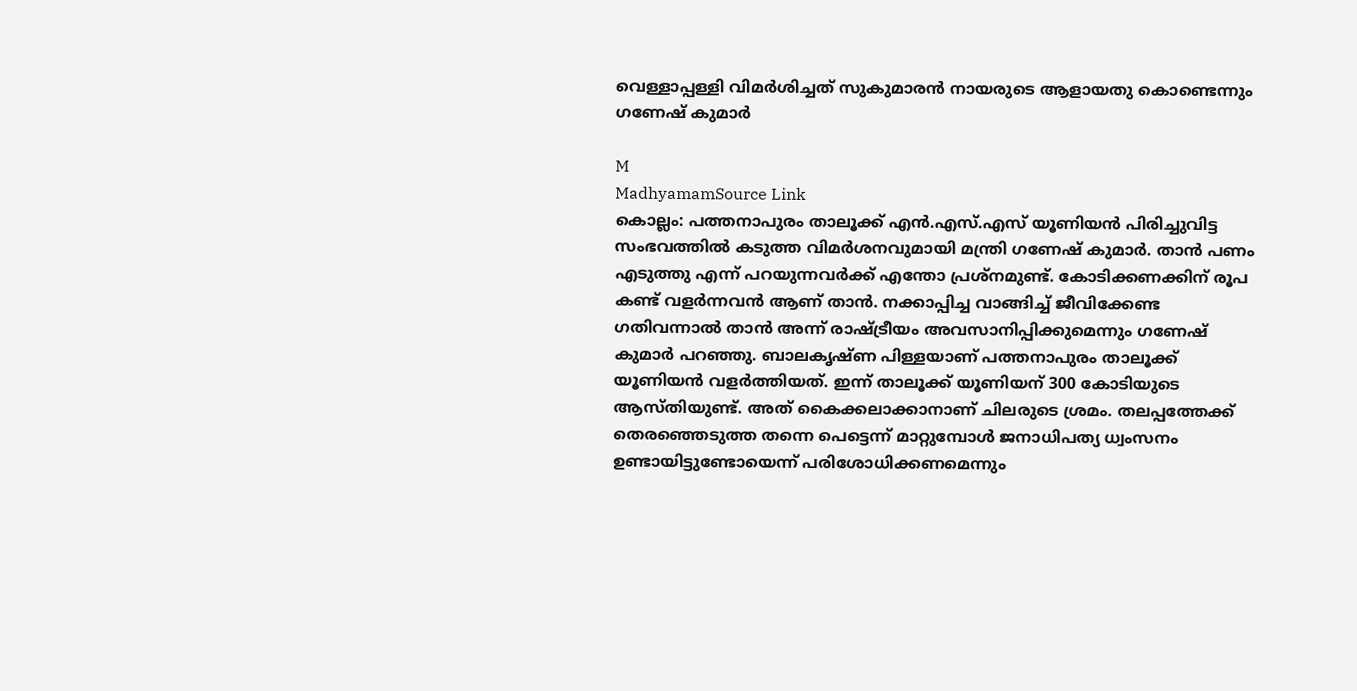വെള്ളാപ്പള്ളി വിമര്‍ശിച്ചത് സുകുമാരന്‍ നായരുടെ ആളായതു കൊണ്ടെന്നും ഗണേഷ് കുമാര്‍

M
MadhyamamSource Link
കൊല്ലം: പത്തനാപുരം താലൂക്ക് എന്‍.എസ്.എസ് യൂണിയന്‍ പിരിച്ചുവിട്ട സംഭവത്തില്‍ കടുത്ത വിമര്‍ശനവുമായി മന്ത്രി ഗണേഷ് കുമാര്‍. താന്‍ പണം എടുത്തു എന്ന് പറയുന്നവര്‍ക്ക് എന്തോ പ്രശ്‌നമുണ്ട്. കോടിക്കണക്കിന് രൂപ കണ്ട് വളര്‍ന്നവന്‍ ആണ് താന്‍. നക്കാപ്പിച്ച വാങ്ങിച്ച് ജീവിക്കേണ്ട ഗതിവന്നാല്‍ താന്‍ അന്ന് രാഷ്ട്രീയം അവസാനിപ്പിക്കുമെന്നും ഗണേഷ് കുമാര്‍ പറഞ്ഞു. ബാലകൃഷ്ണ പിള്ളയാണ് പത്തനാപുരം താലൂക്ക് യൂണിയന്‍ വളര്‍ത്തിയത്. ഇന്ന് താലൂക്ക് യൂണിയന് 300 കോടിയുടെ ആസ്തിയുണ്ട്. അത് കൈക്കലാക്കാനാണ് ചിലരുടെ ശ്രമം. തലപ്പത്തേക്ക് തെരഞ്ഞെടുത്ത തന്നെ പെട്ടെന്ന് മാറ്റുമ്പോള്‍ ജനാധിപത്യ ധ്വംസനം ഉണ്ടായിട്ടുണ്ടോയെന്ന് പരിശോധിക്കണമെന്നും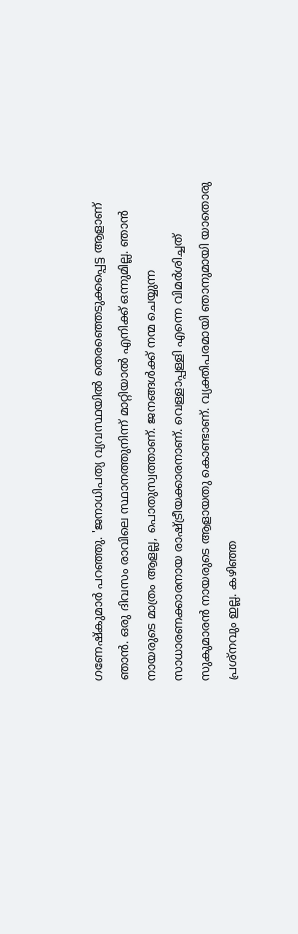ഗണേഷ്കുമാർ പറഞ്ഞു. 'ജനാധിപത്യ വ്യവസ്ഥയില്‍ തെരഞ്ഞെടുക്കപ്പെട്ട ആളാണ് ഞാന്‍. ഒരു ദിവസം രാവിലെ സ്ഥാനത്തുനിന്ന് മാറ്റിയാല്‍ എനിക്ക് ഒന്നുമില്ല. ഞാന്‍ നായരുടെ മാത്രം ആളല്ല, പൊതുസ്വത്താണ്. ജനങ്ങള്‍ക്ക് നന്മ ചെയ്യുന്ന സാധാരണക്കാരനായ രാഷ്ട്രീയക്കാരനാണ്. വെള്ളാപ്പള്ളി എന്നെ വിമര്‍ശിച്ചത് സുകുമാരന്‍ നായരുടെ ആളായതു കൊണ്ടാണ്. വ്യക്തിപരമായി ഞാനുമായി യാതൊരു പ്രശ്‌നവും ഇല്ല. കഴിഞ്ഞ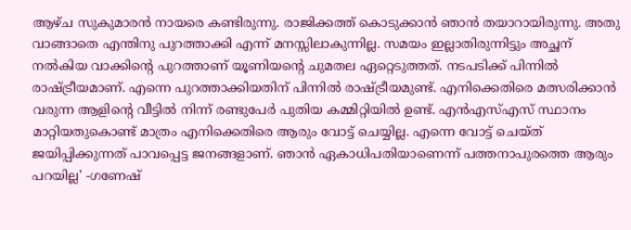ആഴ്ച സുകുമാരന്‍ നായരെ കണ്ടിരുന്നു. രാജിക്കത്ത് കൊടുക്കാന്‍ ഞാന്‍ തയാറായിരുന്നു. അതു വാങ്ങാതെ എന്തിനു പുറത്താക്കി എന്ന് മനസ്സിലാകുന്നില്ല. സമയം ഇല്ലാതിരുന്നിട്ടും അച്ഛന് നല്‍കിയ വാക്കിന്റെ പുറത്താണ് യൂണിയന്റെ ചുമതല ഏറ്റെടുത്തത്. നടപടിക്ക് പിന്നില്‍ രാഷ്ട്രീയമാണ്. എന്നെ പുറത്താക്കിയതിന് പിന്നില്‍ രാഷ്ട്രീയമുണ്ട്. എനിക്കെതിരെ മത്സരിക്കാന്‍ വരുന്ന ആളിന്റെ വീട്ടില്‍ നിന്ന് രണ്ടുപേര്‍ പുതിയ കമ്മിറ്റിയില്‍ ഉണ്ട്. എന്‍എസ്എസ് സ്ഥാനം മാറ്റിയതുകൊണ്ട് മാത്രം എനിക്കെതിരെ ആരും വോട്ട് ചെയ്യില്ല. എന്നെ വോട്ട് ചെയ്ത് ജയിപ്പിക്കുന്നത് പാവപ്പെട്ട ജനങ്ങളാണ്. ഞാന്‍ ഏകാധിപതിയാണെന്ന് പത്തനാപുരത്തെ ആരും പറയില്ല' -ഗണേഷ്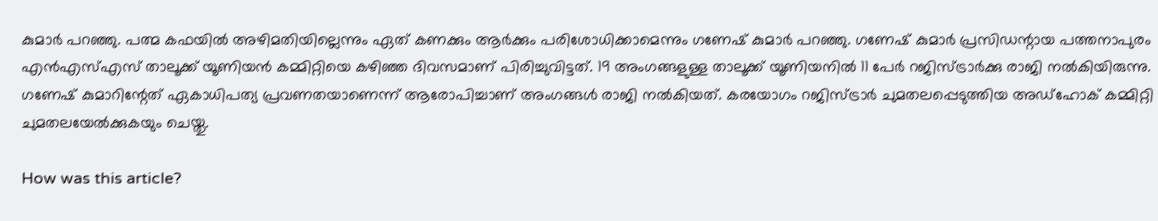കുമാര്‍ പറഞ്ഞു. പത്മ കഫയില്‍ അഴിമതിയില്ലെന്നും ഏത് കണക്കും ആര്‍ക്കും പരിശോധിക്കാമെന്നും ഗണേഷ് കുമാര്‍ പറഞ്ഞു. ഗണേഷ് കുമാര്‍ പ്രസിഡന്റായ പത്തനാപുരം എന്‍എസ്എസ് താലൂക്ക് യൂണിയന്‍ കമ്മിറ്റിയെ കഴിഞ്ഞ ദിവസമാണ് പിരിച്ചുവിട്ടത്. 19 അംഗങ്ങളുള്ള താലൂക്ക് യൂണിയനില്‍ 11 പേര്‍ റജിസ്ട്രാര്‍ക്കു രാജി നല്‍കിയിരുന്നു. ഗണേഷ് കുമാറിന്റേത് ഏകാധിപത്യ പ്രവണതയാണെന്ന് ആരോപിച്ചാണ് അംഗങ്ങള്‍ രാജി നല്‍കിയത്. കരയോഗം റജിസ്ട്രാര്‍ ചുമതലപ്പെടുത്തിയ അഡ്‌ഹോക് കമ്മിറ്റി ചുമതലയേല്‍ക്കുകയും ചെയ്തു.

How was this article?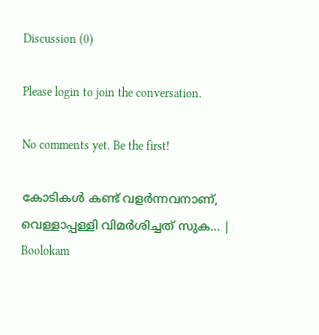Discussion (0)

Please login to join the conversation.

No comments yet. Be the first!

കോടികൾ കണ്ട് വളര്‍ന്നവനാണ്, വെള്ളാപ്പള്ളി വിമര്‍ശിച്ചത് സുക… | Boolokam